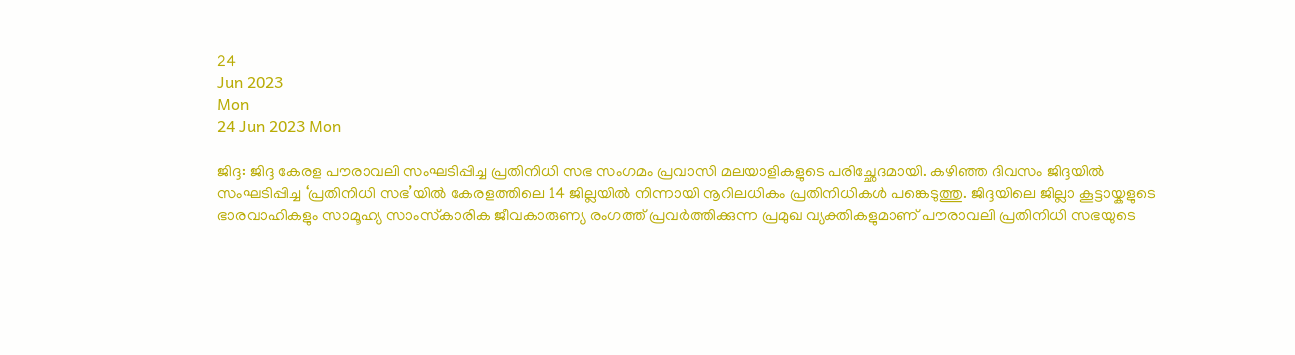24
Jun 2023
Mon
24 Jun 2023 Mon

ജിദ്ദ: ജിദ്ദ കേരള പൗരാവലി സംഘടിപ്പിച്ച പ്രതിനിധി സഭ സംഗമം പ്രവാസി മലയാളികളുടെ പരിച്ഛേദമായി. കഴിഞ്ഞ ദിവസം ജിദ്ദയില്‍ സംഘടിപ്പിച്ച ‘പ്രതിനിധി സഭ’യില്‍ കേരളത്തിലെ 14 ജില്ലയില്‍ നിന്നായി നൂറിലധികം പ്രതിനിധികള്‍ പങ്കെടുത്തു. ജിദ്ദയിലെ ജില്ലാ കൂട്ടായ്കളുടെ ഭാരവാഹികളും സാമൂഹ്യ സാംസ്‌കാരിക ജീവകാരുണ്യ രംഗത്ത് പ്രവര്‍ത്തിക്കുന്ന പ്രമുഖ വ്യക്തികളുമാണ് പൗരാവലി പ്രതിനിധി സഭയുടെ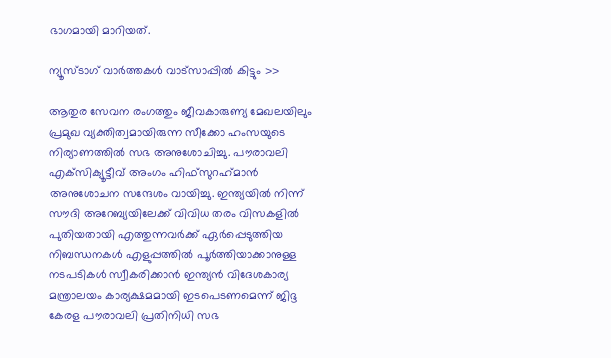ഭാഗമായി മാറിയത്.

ന്യൂസ്ടാഗ് വാര്‍ത്തകള്‍ വാട്‌സാപ്പില്‍ കിട്ടും >>

ആതുര സേവന രംഗത്തും ജീവകാരുണ്യ മേഖലയിലും പ്രമുഖ വ്യക്തിത്വമായിരുന്ന സീക്കോ ഹംസയുടെ നിര്യാണത്തില്‍ സഭ അനുശോചിച്ചു. പൗരാവലി എക്‌സിക്യൂട്ടീവ് അംഗം ഹിഫ്സുറഹ്‌മാന്‍ അനുശോചന സന്ദേശം വായിച്ചു. ഇന്ത്യയില്‍ നിന്ന് സൗദി അറേബ്യയിലേക്ക് വിവിധ തരം വിസകളില്‍ പുതിയതായി എത്തുന്നവര്‍ക്ക് ഏര്‍പ്പെടുത്തിയ നിബന്ധനകള്‍ എളുപ്പത്തില്‍ പൂര്‍ത്തിയാക്കാനുള്ള നടപടികള്‍ സ്വീകരിക്കാന്‍ ഇന്ത്യന്‍ വിദേശകാര്യ മന്ത്രാലയം കാര്യക്ഷമമായി ഇടപെടണമെന്ന് ജിദ്ദ കേരള പൗരാവലി പ്രതിനിധി സഭ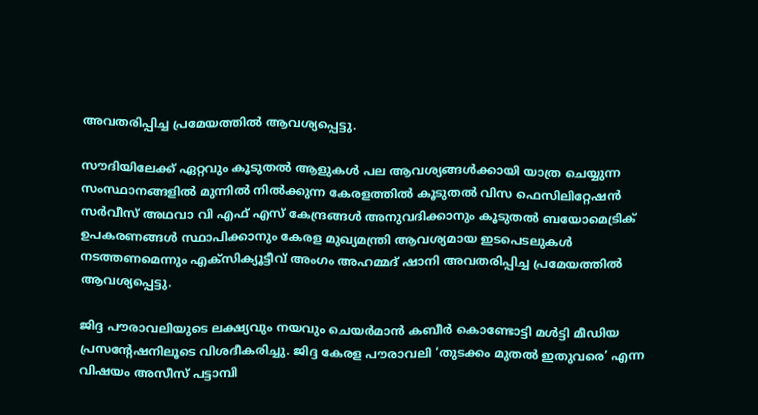അവതരിപ്പിച്ച പ്രമേയത്തില്‍ ആവശ്യപ്പെട്ടു.

സൗദിയിലേക്ക് ഏറ്റവും കൂടുതല്‍ ആളുകള്‍ പല ആവശ്യങ്ങള്‍ക്കായി യാത്ര ചെയ്യുന്ന സംസ്ഥാനങ്ങളില്‍ മുന്നില്‍ നില്‍ക്കുന്ന കേരളത്തില്‍ കൂടുതല്‍ വിസ ഫെസിലിറ്റേഷന്‍ സര്‍വീസ് അഥവാ വി എഫ് എസ് കേന്ദ്രങ്ങള്‍ അനുവദിക്കാനും കൂടുതല്‍ ബയോമെട്രിക് ഉപകരണങ്ങള്‍ സ്ഥാപിക്കാനും കേരള മുഖ്യമന്ത്രി ആവശ്യമായ ഇടപെടലുകള്‍ നടത്തണമെന്നും എക്‌സിക്യൂട്ടീവ് അംഗം അഹമ്മദ് ഷാനി അവതരിപ്പിച്ച പ്രമേയത്തില്‍ ആവശ്യപ്പെട്ടു.

ജിദ്ദ പൗരാവലിയുടെ ലക്ഷ്യവും നയവും ചെയര്‍മാന്‍ കബീര്‍ കൊണ്ടോട്ടി മള്‍ട്ടി മീഡിയ പ്രസന്റേഷനിലൂടെ വിശദീകരിച്ചു. ജിദ്ദ കേരള പൗരാവലി ‘തുടക്കം മുതല്‍ ഇതുവരെ’ എന്ന വിഷയം അസീസ് പട്ടാമ്പി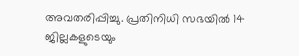അവതരിപ്പിച്ചു. പ്രതിനിധി സഭയില്‍ 14 ജില്ലകളുടെയും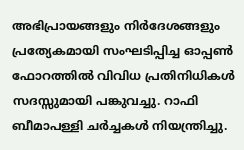അഭിപ്രായങ്ങളും നിര്‍ദേശങ്ങളും പ്രത്യേകമായി സംഘടിപ്പിച്ച ഓപ്പണ്‍ ഫോറത്തില്‍ വിവിധ പ്രതിനിധികള്‍ സദസ്സുമായി പങ്കുവച്ചു. റാഫി ബീമാപള്ളി ചര്‍ച്ചകള്‍ നിയന്ത്രിച്ചു.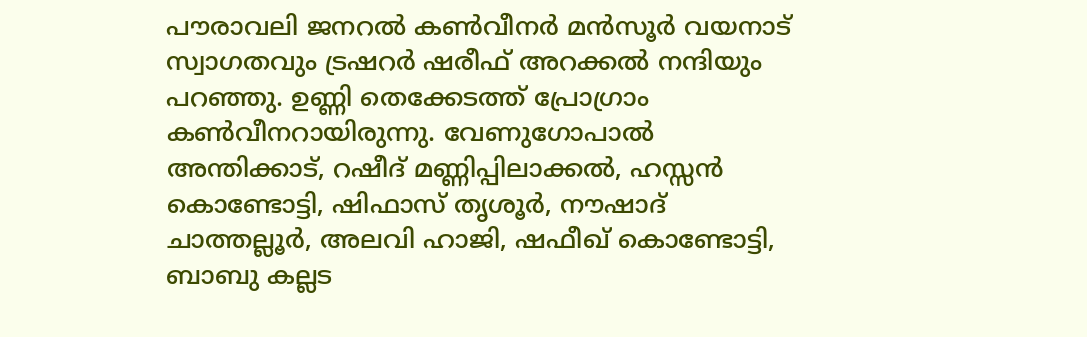പൗരാവലി ജനറല്‍ കണ്‍വീനര്‍ മന്‍സൂര്‍ വയനാട് സ്വാഗതവും ട്രഷറര്‍ ഷരീഫ് അറക്കല്‍ നന്ദിയും പറഞ്ഞു. ഉണ്ണി തെക്കേടത്ത് പ്രോഗ്രാം കണ്‍വീനറായിരുന്നു. വേണുഗോപാല്‍ അന്തിക്കാട്, റഷീദ് മണ്ണിപ്പിലാക്കല്‍, ഹസ്സന്‍ കൊണ്ടോട്ടി, ഷിഫാസ് തൃശൂര്‍, നൗഷാദ് ചാത്തല്ലൂര്‍, അലവി ഹാജി, ഷഫീഖ് കൊണ്ടോട്ടി, ബാബു കല്ലട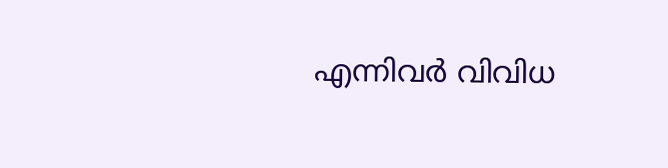എന്നിവര്‍ വിവിധ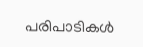പരിപാടികള്‍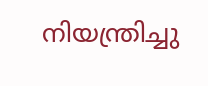നിയന്ത്രിച്ചു